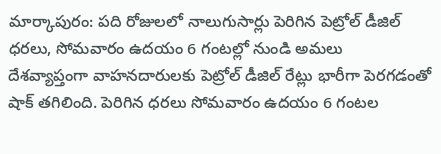మార్కాపురం: పది రోజులలో నాలుగుసార్లు పెరిగిన పెట్రోల్ డీజిల్ ధరలు, సోమవారం ఉదయం 6 గంటల్లో నుండి అమలు
దేశవ్యాప్తంగా వాహనదారులకు పెట్రోల్ డీజిల్ రేట్లు భారీగా పెరగడంతో షాక్ తగిలింది. పెరిగిన ధరలు సోమవారం ఉదయం 6 గంటల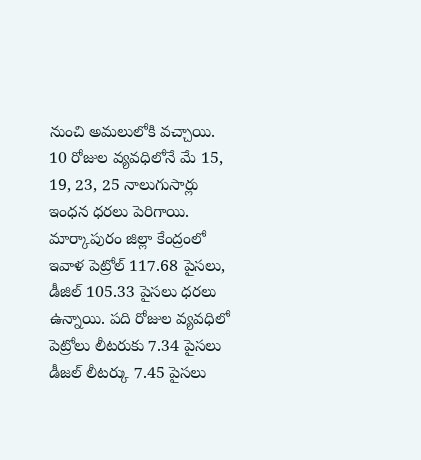నుంచి అమలులోకి వచ్చాయి. 10 రోజుల వ్యవధిలోనే మే 15, 19, 23, 25 నాలుగుసార్లు ఇంధన ధరలు పెరిగాయి. మార్కాపురం జిల్లా కేంద్రంలో ఇవాళ పెట్రోల్ 117.68 పైసలు, డీజిల్ 105.33 పైసలు ధరలు ఉన్నాయి. పది రోజుల వ్యవధిలో పెట్రోలు లీటరుకు 7.34 పైసలు డీజల్ లీటర్కు 7.45 పైసలు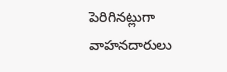పెరిగినట్లుగా వాహనదారులు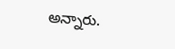అన్నారు.